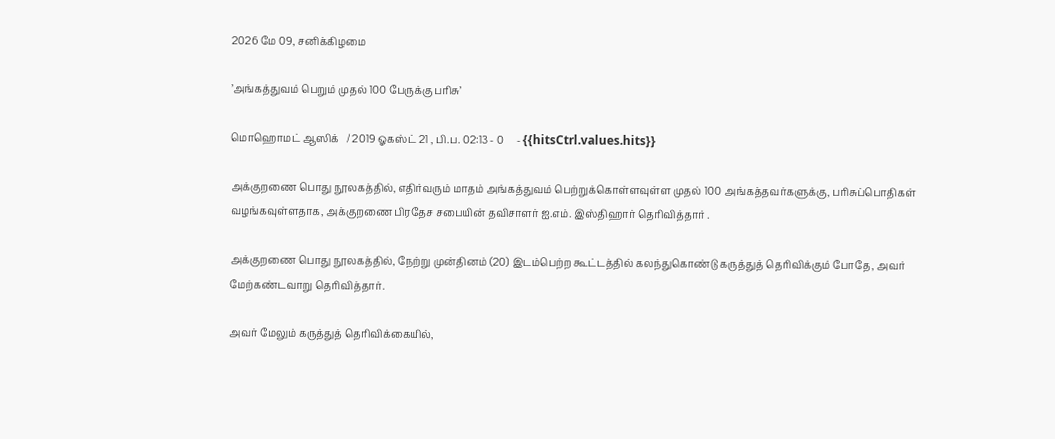2026 மே 09, சனிக்கிழமை

’அங்கத்துவம் பெறும் முதல் 100 பேருக்கு பரிசு’

மொஹொமட் ஆஸிக்   / 2019 ஓகஸ்ட் 21 , பி.ப. 02:13 - 0     - {{hitsCtrl.values.hits}}

அக்குறணை பொது நூலகத்தில், எதிர்வரும் மாதம் அங்கத்துவம் பெற்றுக்கொள்ளவுள்ள முதல் 100 அங்கத்தவர்களுக்கு, பரிசுப்பொதிகள் வழங்கவுள்ளதாக, அக்குறணை பிரதேச சபையின் தவிசாளர் ஐ.எம். இஸ்திஹார் தெரிவித்தார் .

அக்குறணை பொது நூலகத்தில், நேற்று முன்தினம் (20) இடம்பெற்ற கூட்டத்தில் கலந்துகொண்டு கருத்துத் தெரிவிக்கும் போதே, அவர் மேற்கண்டவாறு தெரிவித்தார்.

அவர் மேலும் கருத்துத் தெரிவிக்கையில்,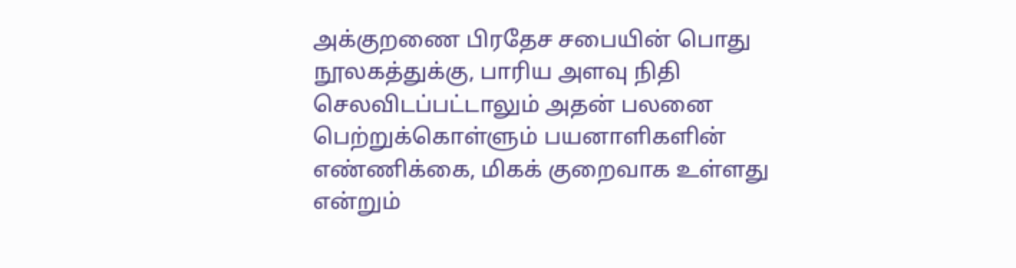அக்குறணை பிரதேச சபையின் பொது நூலகத்துக்கு, பாரிய அளவு நிதி செலவிடப்பட்டாலும் அதன் பலனை பெற்றுக்கொள்ளும் பயனாளிகளின் எண்ணிக்கை, மிகக் குறைவாக உள்ளது என்றும்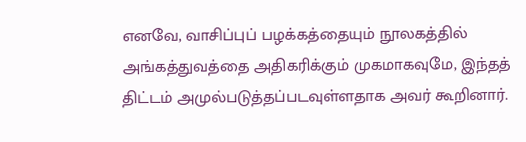எனவே, வாசிப்புப் பழக்கத்தையும் நூலகத்தில் அங்கத்துவத்தை அதிகரிக்கும் முகமாகவுமே, இந்தத் திட்டம் அமுல்படுத்தப்படவுள்ளதாக அவர் கூறினார்.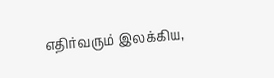எதிர்வரும் இலக்கிய,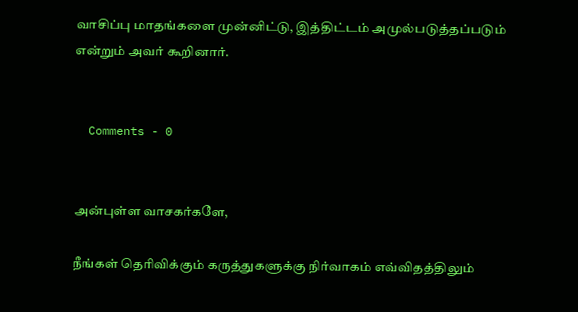வாசிப்பு மாதங்களை முன்னிட்டு, இத்திட்டம் அமுல்படுத்தப்படும் என்றும் அவர் கூறினார்.


  Comments - 0


அன்புள்ள வாசகர்களே,

நீங்கள் தெரிவிக்கும் கருத்துகளுக்கு நிர்வாகம் எவ்விதத்திலும்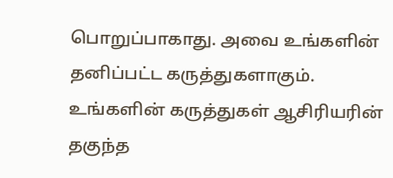பொறுப்பாகாது. அவை உங்களின் தனிப்பட்ட கருத்துகளாகும். உங்களின் கருத்துகள் ஆசிரியரின் தகுந்த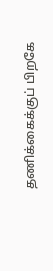தணிக்கைக்குப் பிறகே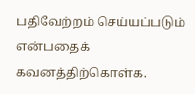பதிவேற்றம் செய்யப்படும் என்பதைக் கவனத்திற்கொள்க.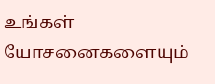உங்கள் யோசனைகளையும்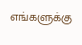எங்களுக்கு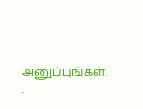அனுப்புங்கள். .